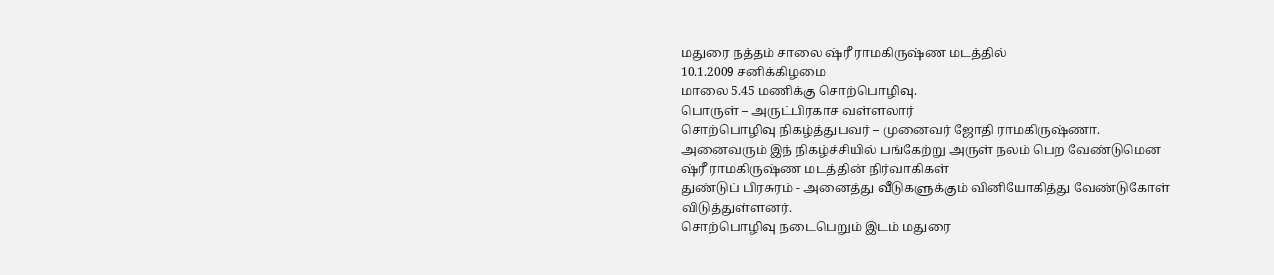மதுரை நத்தம் சாலை ஷ்ரீ ராமகிருஷ்ண மடத்தில்
10.1.2009 சனிக்கிழமை
மாலை 5.45 மணிக்கு சொற்பொழிவு.
பொருள் – அருட்பிரகாச வள்ளலார்
சொற்பொழிவு நிகழ்த்துபவர் – முனைவர் ஜோதி ராமகிருஷ்ணா.
அனைவரும் இந் நிகழ்ச்சியில் பங்கேற்று அருள் நலம் பெற வேண்டுமென
ஷ்ரீ ராமகிருஷ்ண மடத்தின் நிர்வாகிகள்
துண்டுப் பிரசுரம் - அனைத்து வீடுகளுக்கும் வினியோகித்து வேண்டுகோள்
விடுத்துள்ளனர்.
சொற்பொழிவு நடைபெறும் இடம் மதுரை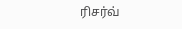ரிசர்வ்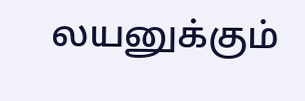லயனுக்கும்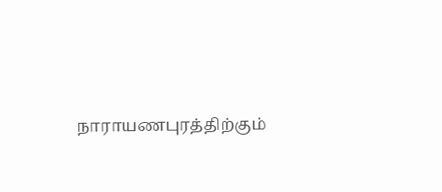நாராயணபுரத்திற்கும்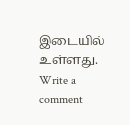இடையில் உள்ளது.
Write a comment